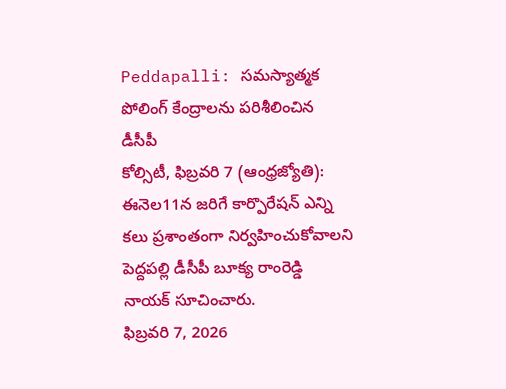Peddapalli: సమస్యాత్మక పోలింగ్ కేంద్రాలను పరిశీలించిన డీసీపీ
కోల్సిటీ, ఫిబ్రవరి 7 (ఆంధ్రజ్యోతి): ఈనెల11న జరిగే కార్పొరేషన్ ఎన్ని కలు ప్రశాంతంగా నిర్వహించుకోవాలని పెద్దపల్లి డీసీపీ బూక్య రాంరెడ్డి నాయక్ సూచించారు.
ఫిబ్రవరి 7, 2026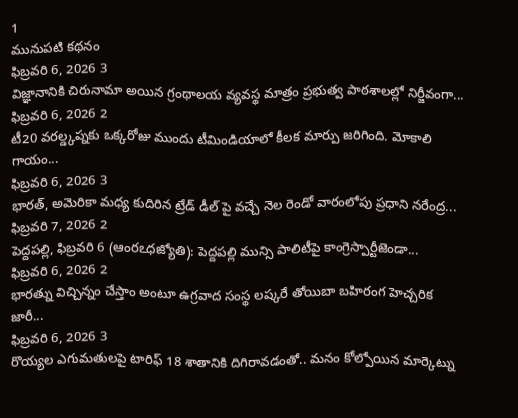1
మునుపటి కథనం
ఫిబ్రవరి 6, 2026 3
విజ్ఞానానికి చిరునామా అయిన గ్రంథాలయ వ్యవస్థ మాత్రం ప్రభుత్వ పాఠశాలల్లో నిర్జీవంగా...
ఫిబ్రవరి 6, 2026 2
టీ20 వరల్డ్కప్నకు ఒక్కరోజు ముందు టీమిండియాలో కీలక మార్పు జరిగింది. మోకాలి గాయం...
ఫిబ్రవరి 6, 2026 3
భారత్, అమెరికా మధ్య కుదిరిన ట్రేడ్ డీల్ పై వచ్చే నెల రెండో వారంలోపు ప్రధాని నరేంద్ర...
ఫిబ్రవరి 7, 2026 2
పెద్దపల్లి, ఫిబ్రవరి 6 (ఆంరఽధజ్యోతి): పెద్దపల్లి మున్సి పాలిటీపై కాంగ్రెస్పార్టీజెండా...
ఫిబ్రవరి 6, 2026 2
భారత్ను విచ్చిన్నం చేస్తాం అంటూ ఉగ్రవాద సంస్థ లష్కరే తోయిబా బహిరంగ హెచ్చరిక జారీ...
ఫిబ్రవరి 6, 2026 3
రొయ్యల ఎగుమతులపై టారిఫ్ 18 శాతానికి దిగిరావడంతో.. మనం కోల్పోయిన మార్కెట్ను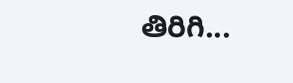తిరిగి...